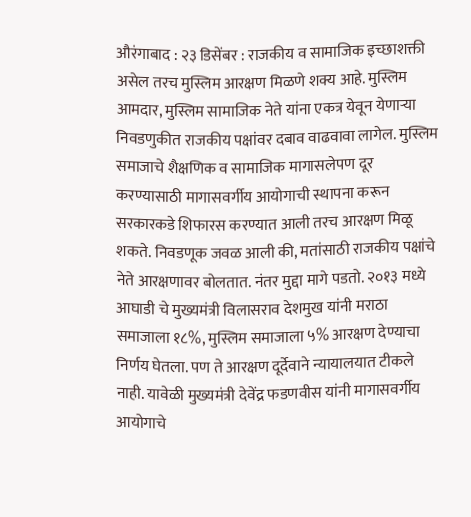औरंगाबाद : २३ डिसेंबर : राजकीय व सामाजिक इच्छाशक्ती असेल तरच मुस्लिम आरक्षण मिळणे शक्य आहे. मुस्लिम आमदार, मुस्लिम सामाजिक नेते यांना एकत्र येवून येणाऱ्या निवडणुकीत राजकीय पक्षांवर दबाव वाढवावा लागेल. मुस्लिम समाजाचे शैक्षणिक व सामाजिक मागासलेपण दूर करण्यासाठी मागासवर्गीय आयोगाची स्थापना करून सरकारकडे शिफारस करण्यात आली तरच आरक्षण मिळू शकते. निवडणूक जवळ आली की, मतांसाठी राजकीय पक्षांचे नेते आरक्षणावर बोलतात. नंतर मुद्दा मागे पडतो. २०१३ मध्ये आघाडी चे मुख्यमंत्री विलासराव देशमुख यांनी मराठा समाजाला १८%, मुस्लिम समाजाला ५% आरक्षण देण्याचा निर्णय घेतला. पण ते आरक्षण दूर्देवाने न्यायालयात टीकले नाही. यावेळी मुख्यमंत्री देवेंद्र फडणवीस यांनी मागासवर्गीय आयोगाचे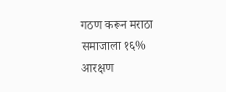गठण करून मराठा समाजाला १६% आरक्षण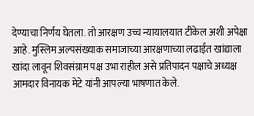देण्याचा निर्णय घेतला. तो आरक्षण उच्च न्यायालयात टीकेल अशी अपेक्षा आहे. मुस्लिम अल्पसंख्याक समाजाच्या आरक्षणाच्या लढाईत खांद्याला खांदा लावून शिवसंग्राम पक्ष उभा राहील असे प्रतिपादन पक्षाचे अध्यक्ष आमदार विनायक मेटे यांनी आपल्या भाषणात केले.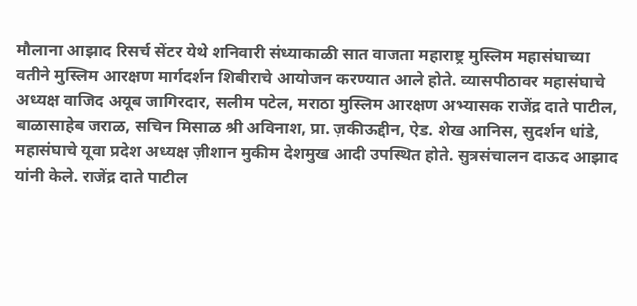मौलाना आझाद रिसर्च सेंटर येथे शनिवारी संध्याकाळी सात वाजता महाराष्ट्र मुस्लिम महासंघाच्या वतीने मुस्लिम आरक्षण मार्गदर्शन शिबीराचे आयोजन करण्यात आले होते. व्यासपीठावर महासंघाचे अध्यक्ष वाजिद अयूब जागिरदार, सलीम पटेल, मराठा मुस्लिम आरक्षण अभ्यासक राजेंद्र दाते पाटील, बाळासाहेब जराळ, सचिन मिसाळ श्री अविनाश, प्रा. ज़कीऊद्दीन, ऐड. शेख आनिस, सुदर्शन धांडे, महासंघाचे यूवा प्रदेश अध्यक्ष ज़ीशान मुकीम देशमुख आदी उपस्थित होते. सुत्रसंचालन दाऊद आझाद यांनी केले. राजेंद्र दाते पाटील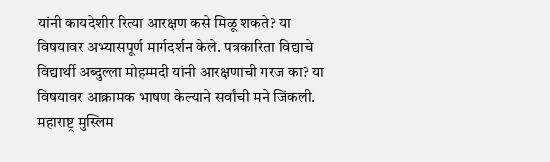यांनी कायदेशीर रित्या आरक्षण कसे मिळू शकते? या विषयावर अभ्यासपूर्ण मार्गदर्शन केले. पत्रकारिता विद्याचे विद्यार्थी अब्दुल्ला मोहम्मदी यांनी आरक्षणाची गरज का? या विषयावर आक्रामक भाषण केल्याने सर्वांची मने जिंकली. महाराष्ट्र मुस्लिम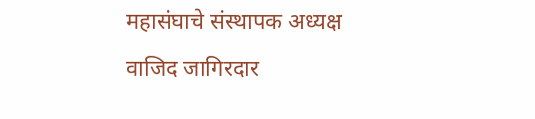महासंघाचे संस्थापक अध्यक्ष वाजिद जागिरदार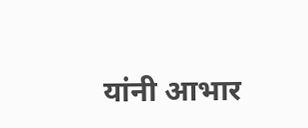यांनी आभार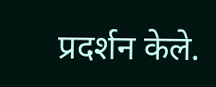प्रदर्शन केले.